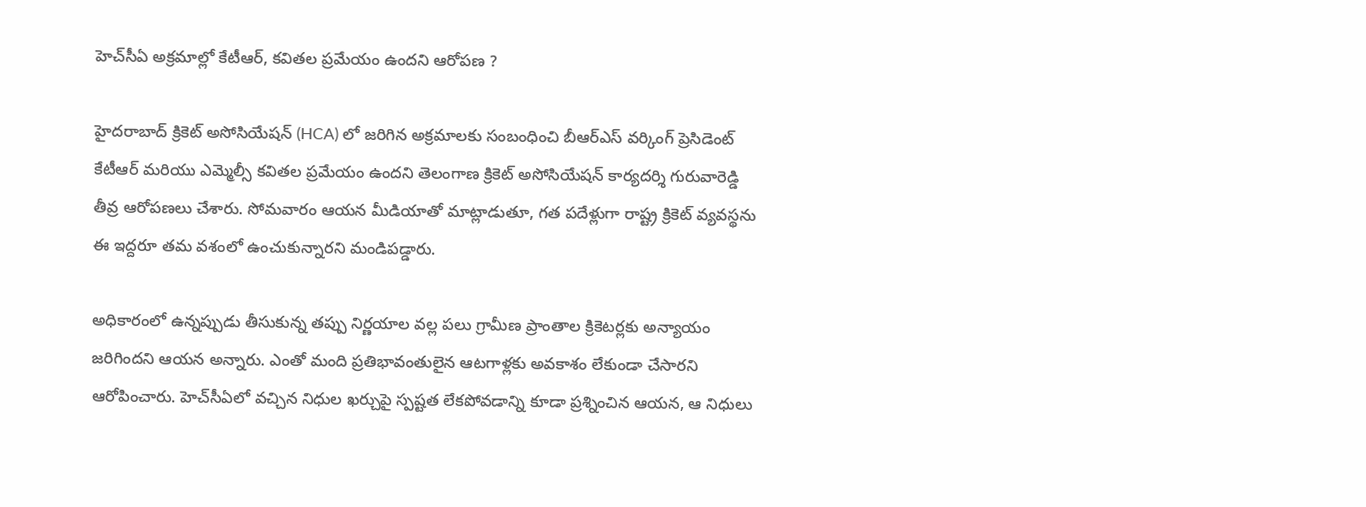హెచ్‌సీఏ అక్రమాల్లో కేటీఆర్, కవితల ప్రమేయం ఉందని ఆరోపణ ?

హైదరాబాద్ క్రికెట్ అసోసియేషన్ (HCA) లో జరిగిన అక్రమాలకు సంబంధించి బీఆర్ఎస్ వర్కింగ్ ప్రెసిడెంట్ కేటీఆర్ మరియు ఎమ్మెల్సీ కవితల ప్రమేయం ఉందని తెలంగాణ క్రికెట్ అసోసియేషన్ కార్యదర్శి గురువారెడ్డి తీవ్ర ఆరోపణలు చేశారు. సోమవారం ఆయన మీడియాతో మాట్లాడుతూ, గత పదేళ్లుగా రాష్ట్ర క్రికెట్ వ్యవస్థను ఈ ఇద్దరూ తమ వశంలో ఉంచుకున్నారని మండిపడ్డారు.

అధికారంలో ఉన్నప్పుడు తీసుకున్న తప్పు నిర్ణయాల వల్ల పలు గ్రామీణ ప్రాంతాల క్రికెటర్లకు అన్యాయం జరిగిందని ఆయన అన్నారు. ఎంతో మంది ప్రతిభావంతులైన ఆటగాళ్లకు అవకాశం లేకుండా చేసారని ఆరోపించారు. హెచ్‌సీఏలో వచ్చిన నిధుల ఖర్చుపై స్పష్టత లేకపోవడాన్ని కూడా ప్రశ్నించిన ఆయన, ఆ నిధులు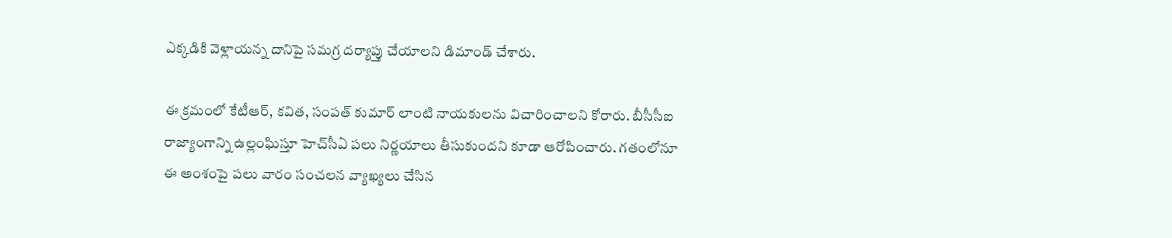ఎక్కడికి వెళ్లాయన్న దానిపై సమగ్ర దర్యాప్తు చేయాలని డిమాండ్ చేశారు.

ఈ క్రమంలో కేటీఆర్, కవిత, సంపత్ కుమార్ లాంటి నాయకులను విచారించాలని కోరారు. బీసీసీఐ రాజ్యాంగాన్ని ఉల్లంఘిస్తూ హెచ్‌సీఏ పలు నిర్ణయాలు తీసుకుందని కూడా ఆరోపించారు. గతంలోనూ ఈ అంశంపై పలు వారం సంచలన వ్యాఖ్యలు చేసిన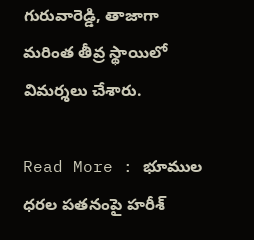గురువారెడ్డి, తాజాగా మరింత తీవ్ర స్థాయిలో విమర్శలు చేశారు.

Read More : భూముల ధరల పతనంపై హరీశ్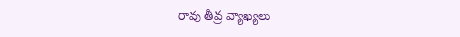రావు తీవ్ర వ్యాఖ్యలు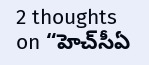2 thoughts on “హెచ్‌సీఏ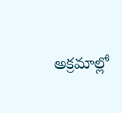అక్రమాల్లో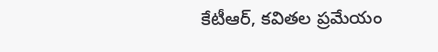కేటీఆర్, కవితల ప్రమేయం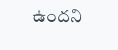ఉందని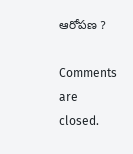ఆరోపణ ?

Comments are closed.